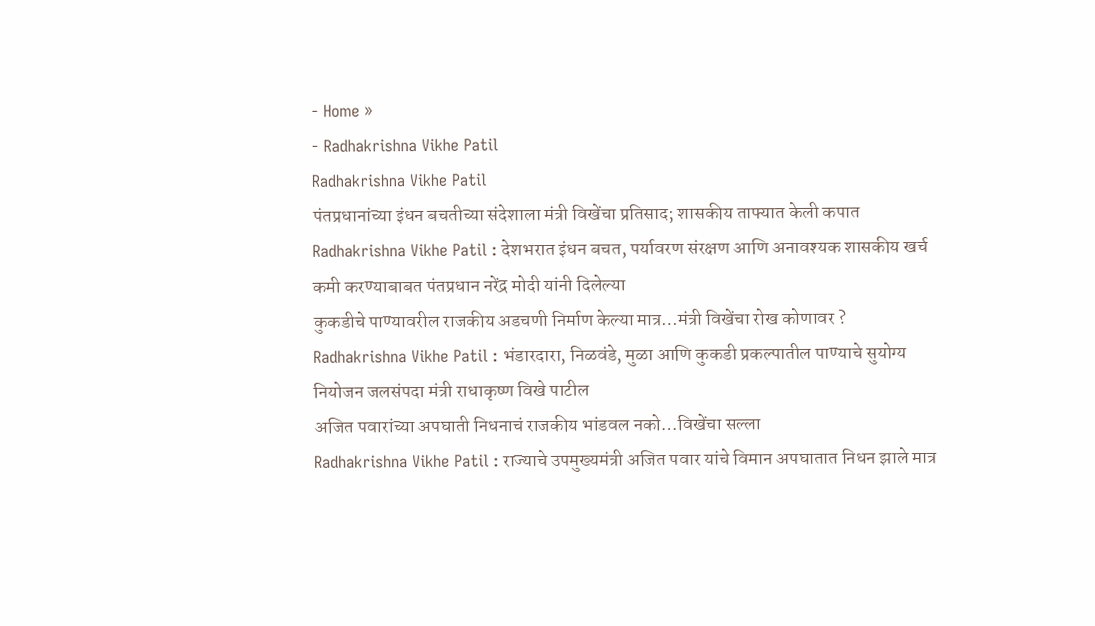- Home »
- Radhakrishna Vikhe Patil
Radhakrishna Vikhe Patil
पंतप्रधानांच्या इंधन बचतीच्या संदेशाला मंत्री विखेंचा प्रतिसाद; शासकीय ताफ्यात केली कपात
Radhakrishna Vikhe Patil : देशभरात इंधन बचत, पर्यावरण संरक्षण आणि अनावश्यक शासकीय खर्च कमी करण्याबाबत पंतप्रधान नरेंद्र मोदी यांनी दिलेल्या
कुकडीचे पाण्यावरील राजकीय अडचणी निर्माण केल्या मात्र…मंत्री विखेंचा रोख कोणावर ?
Radhakrishna Vikhe Patil : भंडारदारा, निळवंडे, मुळा आणि कुकडी प्रकल्पातील पाण्याचे सुयोग्य नियोजन जलसंपदा मंत्री राधाकृष्ण विखे पाटील
अजित पवारांच्या अपघाती निधनाचं राजकीय भांडवल नको…विखेंचा सल्ला
Radhakrishna Vikhe Patil : राज्याचे उपमुख्यमंत्री अजित पवार यांचे विमान अपघातात निधन झाले मात्र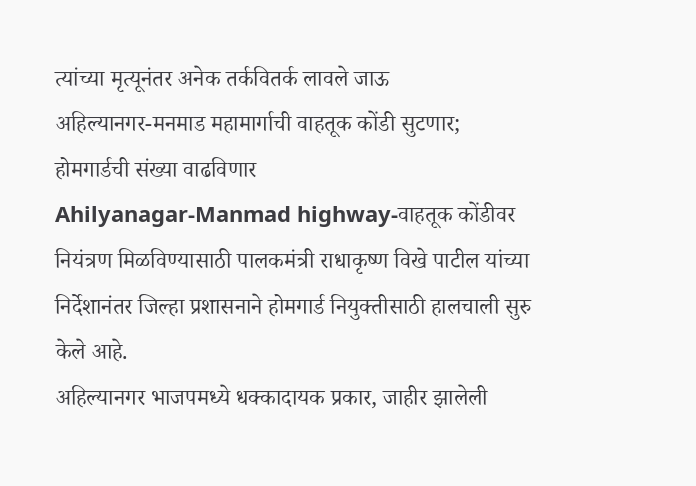त्यांच्या मृत्यूनंतर अनेक तर्कवितर्क लावले जाऊ
अहिल्यानगर-मनमाड महामार्गाची वाहतूक कोंडी सुटणार; होमगार्डची संख्या वाढविणार
Ahilyanagar-Manmad highway-वाहतूक कोंडीवर नियंत्रण मिळविण्यासाठी पालकमंत्री राधाकृष्ण विखे पाटील यांच्या निर्देशानंतर जिल्हा प्रशासनाने होमगार्ड नियुक्तीसाठी हालचाली सुरु केले आहे.
अहिल्यानगर भाजपमध्ये धक्कादायक प्रकार, जाहीर झालेली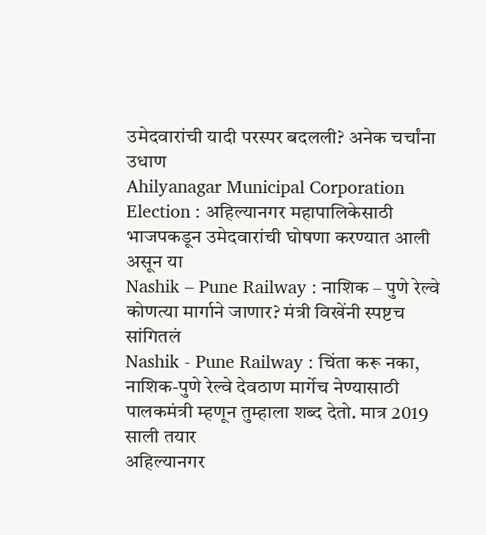उमेदवारांची यादी परस्पर बदलली? अनेक चर्चांना उधाण
Ahilyanagar Municipal Corporation Election : अहिल्यानगर महापालिकेसाठी भाजपकडून उमेदवारांची घोषणा करण्यात आली असून या
Nashik – Pune Railway : नाशिक – पुणे रेल्वे कोणत्या मार्गाने जाणार? मंत्री विखेंनी स्पष्टच सांगितलं
Nashik - Pune Railway : चिंता करू नका, नाशिक-पुणे रेल्वे देवठाण मार्गेच नेण्यासाठी पालकमंत्री म्हणून तुम्हाला शब्द देतो. मात्र 2019 साली तयार
अहिल्यानगर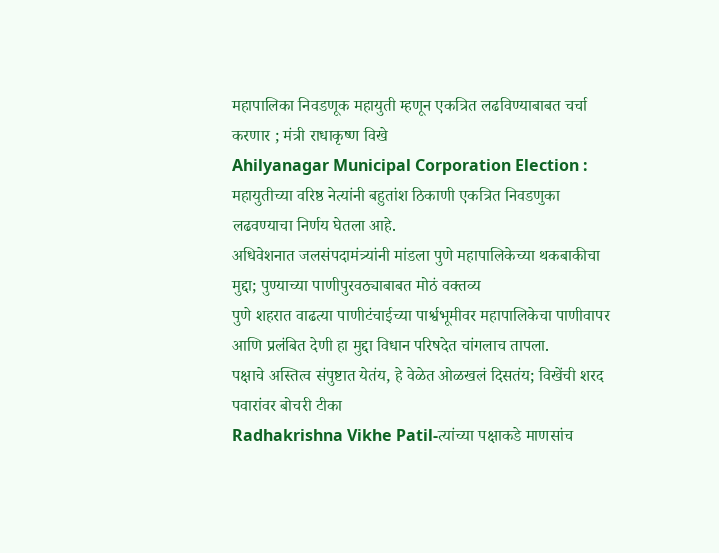महापालिका निवडणूक महायुती म्हणून एकत्रित लढविण्याबाबत चर्चा करणार ; मंत्री राधाकृष्ण विखे
Ahilyanagar Municipal Corporation Election : महायुतीच्या वरिष्ठ नेत्यांनी बहुतांश ठिकाणी एकत्रित निवडणुका लढवण्याचा निर्णय घेतला आहे.
अधिवेशनात जलसंपदामंत्र्यांनी मांडला पुणे महापालिकेच्या थकबाकीचा मुद्दा; पुण्याच्या पाणीपुरवठ्याबाबत मोठं वक्तव्य
पुणे शहरात वाढत्या पाणीटंचाईच्या पार्श्वभूमीवर महापालिकेचा पाणीवापर आणि प्रलंबित देणी हा मुद्दा विधान परिषदेत चांगलाच तापला.
पक्षाचे अस्तित्व संपुष्टात येतंय, हे वेळेत ओळखलं दिसतंय; विखेंची शरद पवारांवर बोचरी टीका
Radhakrishna Vikhe Patil-त्यांच्या पक्षाकडे माणसांच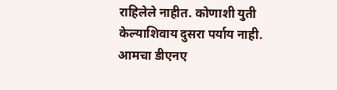राहिलेले नाहीत. कोणाशी युती केल्याशिवाय दुसरा पर्याय नाही.
आमचा डीएनए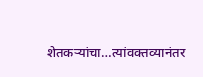शेतकऱ्यांचा…त्यांवक्तव्यानंतर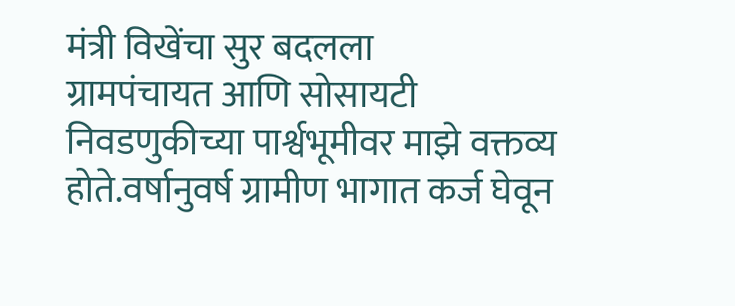मंत्री विखेंचा सुर बदलला
ग्रामपंचायत आणि सोसायटी निवडणुकीच्या पार्श्वभूमीवर माझे वक्तव्य होते.वर्षानुवर्ष ग्रामीण भागात कर्ज घेवून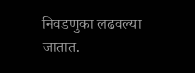निवडणुका लढवल्या जातात.